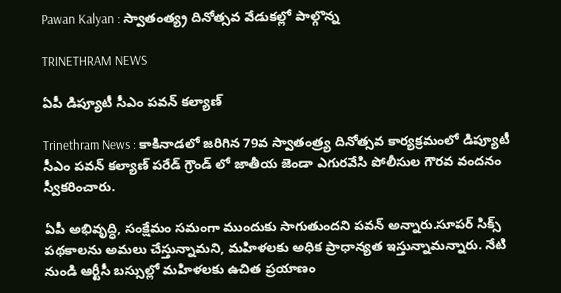Pawan Kalyan : స్వాతంత్య్ర దినోత్సవ వేడుకల్లో పాల్గొన్న

TRINETHRAM NEWS

ఏపీ డిప్యూటీ సీఎం పవన్ కల్యాణ్

Trinethram News : కాకినాడలో జరిగిన 79వ స్వాతంత్ర్య దినోత్సవ కార్యక్రమంలో డిప్యూటీ సీఎం పవన్ కల్యాణ్ పరేడ్ గ్రౌండ్ లో జాతీయ జెండా ఎగురవేసి పోలీసుల గౌరవ వందనం స్వీకరించారు.

ఏపీ అభివృద్ధి, సంక్షేమం సమంగా ముందుకు సాగుతుందని పవన్ అన్నారు.సూపర్ సిక్స్ పథకాలను అమలు చేస్తున్నామని, మహిళలకు అధిక ప్రాధాన్యత ఇస్తున్నామన్నారు. నేటి నుండి ఆర్టీసీ బస్సుల్లో మహిళలకు ఉచిత ప్రయాణం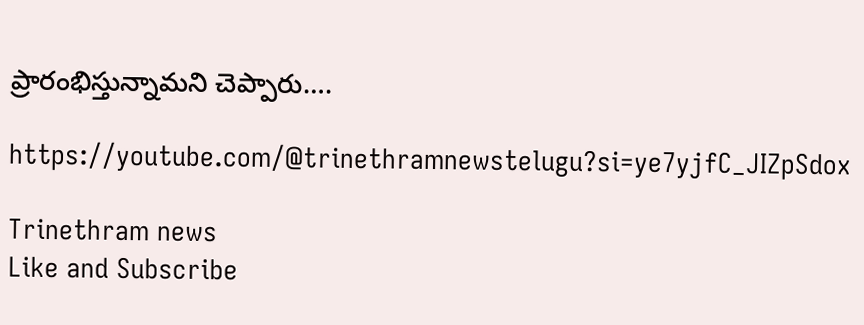ప్రారంభిస్తున్నామని చెప్పారు….

https://youtube.com/@trinethramnewstelugu?si=ye7yjfC_JIZpSdox

Trinethram news
Like and Subscribe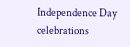Independence Day celebrations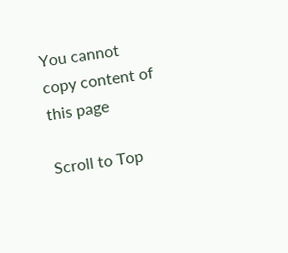You cannot copy content of this page

Scroll to Top